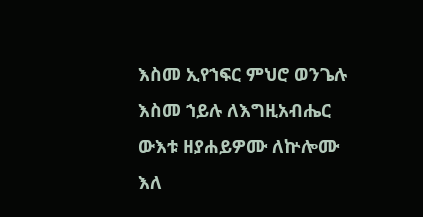እስመ ኢየኀፍር ምህሮ ወንጌሉ እስመ ኀይሉ ለእግዚአብሔር ውእቱ ዘያሐይዎሙ ለኵሎሙ እለ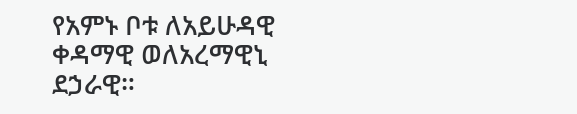የአምኑ ቦቱ ለአይሁዳዊ ቀዳማዊ ወለአረማዊኒ ደኃራዊ።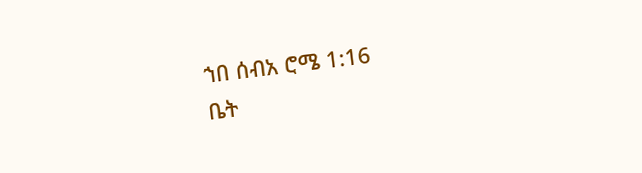ኀበ ሰብአ ሮሜ 1:16
ቤት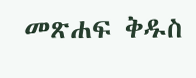መጽሐፍ ቅዱስ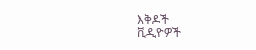እቅዶች
ቪዲዮዎች